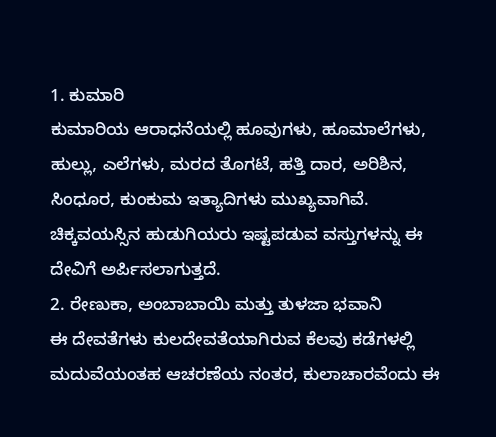1. ಕುಮಾರಿ
ಕುಮಾರಿಯ ಆರಾಧನೆಯಲ್ಲಿ ಹೂವುಗಳು, ಹೂಮಾಲೆಗಳು, ಹುಲ್ಲು, ಎಲೆಗಳು, ಮರದ ತೊಗಟೆ, ಹತ್ತಿ ದಾರ, ಅರಿಶಿನ, ಸಿಂಧೂರ, ಕುಂಕುಮ ಇತ್ಯಾದಿಗಳು ಮುಖ್ಯವಾಗಿವೆ. ಚಿಕ್ಕವಯಸ್ಸಿನ ಹುಡುಗಿಯರು ಇಷ್ಟಪಡುವ ವಸ್ತುಗಳನ್ನು ಈ ದೇವಿಗೆ ಅರ್ಪಿಸಲಾಗುತ್ತದೆ.
2. ರೇಣುಕಾ, ಅಂಬಾಬಾಯಿ ಮತ್ತು ತುಳಜಾ ಭವಾನಿ
ಈ ದೇವತೆಗಳು ಕುಲದೇವತೆಯಾಗಿರುವ ಕೆಲವು ಕಡೆಗಳಲ್ಲಿ ಮದುವೆಯಂತಹ ಆಚರಣೆಯ ನಂತರ, ಕುಲಾಚಾರವೆಂದು ಈ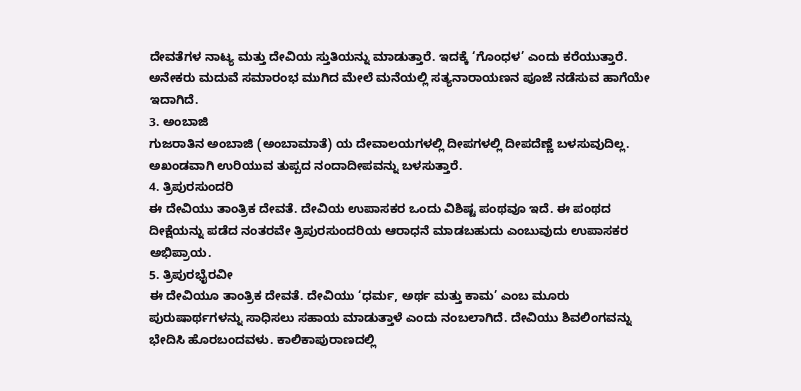ದೇವತೆಗಳ ನಾಟ್ಯ ಮತ್ತು ದೇವಿಯ ಸ್ತುತಿಯನ್ನು ಮಾಡುತ್ತಾರೆ. ಇದಕ್ಕೆ ‘ಗೊಂಧಳ’ ಎಂದು ಕರೆಯುತ್ತಾರೆ. ಅನೇಕರು ಮದುವೆ ಸಮಾರಂಭ ಮುಗಿದ ಮೇಲೆ ಮನೆಯಲ್ಲಿ ಸತ್ಯನಾರಾಯಣನ ಪೂಜೆ ನಡೆಸುವ ಹಾಗೆಯೇ ಇದಾಗಿದೆ.
3. ಅಂಬಾಜಿ
ಗುಜರಾತಿನ ಅಂಬಾಜಿ (ಅಂಬಾಮಾತೆ) ಯ ದೇವಾಲಯಗಳಲ್ಲಿ ದೀಪಗಳಲ್ಲಿ ದೀಪದೆಣ್ಣೆ ಬಳಸುವುದಿಲ್ಲ. ಅಖಂಡವಾಗಿ ಉರಿಯುವ ತುಪ್ಪದ ನಂದಾದೀಪವನ್ನು ಬಳಸುತ್ತಾರೆ.
4. ತ್ರಿಪುರಸುಂದರಿ
ಈ ದೇವಿಯು ತಾಂತ್ರಿಕ ದೇವತೆ. ದೇವಿಯ ಉಪಾಸಕರ ಒಂದು ವಿಶಿಷ್ಟ ಪಂಥವೂ ಇದೆ. ಈ ಪಂಥದ ದೀಕ್ಷೆಯನ್ನು ಪಡೆದ ನಂತರವೇ ತ್ರಿಪುರಸುಂದರಿಯ ಆರಾಧನೆ ಮಾಡಬಹುದು ಎಂಬುವುದು ಉಪಾಸಕರ ಅಭಿಪ್ರಾಯ.
5. ತ್ರಿಪುರಭೈರವೀ
ಈ ದೇವಿಯೂ ತಾಂತ್ರಿಕ ದೇವತೆ. ದೇವಿಯು ‘ಧರ್ಮ, ಅರ್ಥ ಮತ್ತು ಕಾಮ’ ಎಂಬ ಮೂರು ಪುರುಷಾರ್ಥಗಳನ್ನು ಸಾಧಿಸಲು ಸಹಾಯ ಮಾಡುತ್ತಾಳೆ ಎಂದು ನಂಬಲಾಗಿದೆ. ದೇವಿಯು ಶಿವಲಿಂಗವನ್ನು ಭೇದಿಸಿ ಹೊರಬಂದವಳು. ಕಾಲಿಕಾಪುರಾಣದಲ್ಲಿ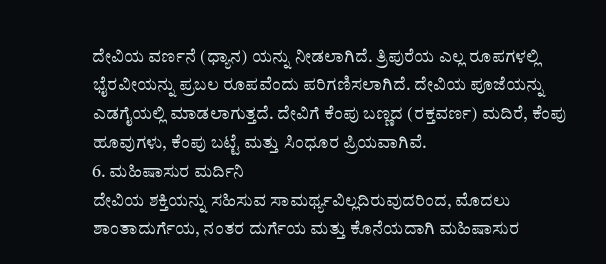ದೇವಿಯ ವರ್ಣನೆ (ಧ್ಯಾನ) ಯನ್ನು ನೀಡಲಾಗಿದೆ. ತ್ರಿಪುರೆಯ ಎಲ್ಲ ರೂಪಗಳಲ್ಲಿ ಭೈರವೀಯನ್ನು ಪ್ರಬಲ ರೂಪವೆಂದು ಪರಿಗಣಿಸಲಾಗಿದೆ. ದೇವಿಯ ಪೂಜೆಯನ್ನು ಎಡಗೈಯಲ್ಲಿ ಮಾಡಲಾಗುತ್ತದೆ. ದೇವಿಗೆ ಕೆಂಪು ಬಣ್ಣದ (ರಕ್ತವರ್ಣ) ಮದಿರೆ, ಕೆಂಪು ಹೂವುಗಳು, ಕೆಂಪು ಬಟ್ಟೆ ಮತ್ತು ಸಿಂಧೂರ ಪ್ರಿಯವಾಗಿವೆ.
6. ಮಹಿಷಾಸುರ ಮರ್ದಿನಿ
ದೇವಿಯ ಶಕ್ತಿಯನ್ನು ಸಹಿಸುವ ಸಾಮರ್ಥ್ಯವಿಲ್ಲದಿರುವುದರಿಂದ, ಮೊದಲು ಶಾಂತಾದುರ್ಗೆಯ, ನಂತರ ದುರ್ಗೆಯ ಮತ್ತು ಕೊನೆಯದಾಗಿ ಮಹಿಷಾಸುರ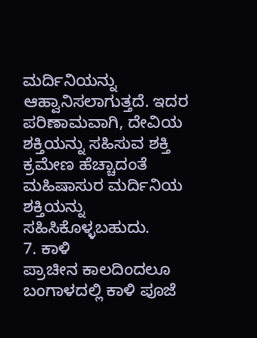ಮರ್ದಿನಿಯನ್ನು ಆಹ್ವಾನಿಸಲಾಗುತ್ತದೆ. ಇದರ ಪರಿಣಾಮವಾಗಿ, ದೇವಿಯ ಶಕ್ತಿಯನ್ನು ಸಹಿಸುವ ಶಕ್ತಿ ಕ್ರಮೇಣ ಹೆಚ್ಚಾದಂತೆ ಮಹಿಷಾಸುರ ಮರ್ದಿನಿಯ ಶಕ್ತಿಯನ್ನು ಸಹಿಸಿಕೊಳ್ಳಬಹುದು.
7. ಕಾಳಿ
ಪ್ರಾಚೀನ ಕಾಲದಿಂದಲೂ ಬಂಗಾಳದಲ್ಲಿ ಕಾಳಿ ಪೂಜೆ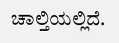ಚಾಲ್ತಿಯಲ್ಲಿದೆ.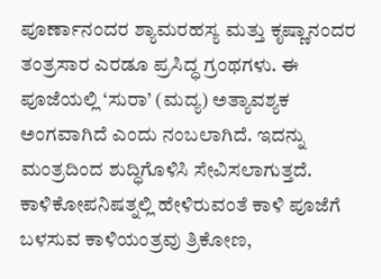ಪೂರ್ಣಾನಂದರ ಶ್ಯಾಮರಹಸ್ಯ ಮತ್ತು ಕೃಷ್ಣಾನಂದರ ತಂತ್ರಸಾರ ಎರಡೂ ಪ್ರಸಿದ್ಧ ಗ್ರಂಥಗಳು. ಈ ಪೂಜೆಯಲ್ಲಿ ‘ಸುರಾ’ (ಮದ್ಯ) ಅತ್ಯಾವಶ್ಯಕ ಅಂಗವಾಗಿದೆ ಎಂದು ನಂಬಲಾಗಿದೆ. ಇದನ್ನು ಮಂತ್ರದಿಂದ ಶುದ್ಧಿಗೊಳಿಸಿ ಸೇವಿಸಲಾಗುತ್ತದೆ. ಕಾಳಿಕೋಪನಿಷತ್ನಲ್ಲಿ ಹೇಳಿರುವಂತೆ ಕಾಳಿ ಪೂಜೆಗೆ ಬಳಸುವ ಕಾಳಿಯಂತ್ರವು ತ್ರಿಕೋಣ,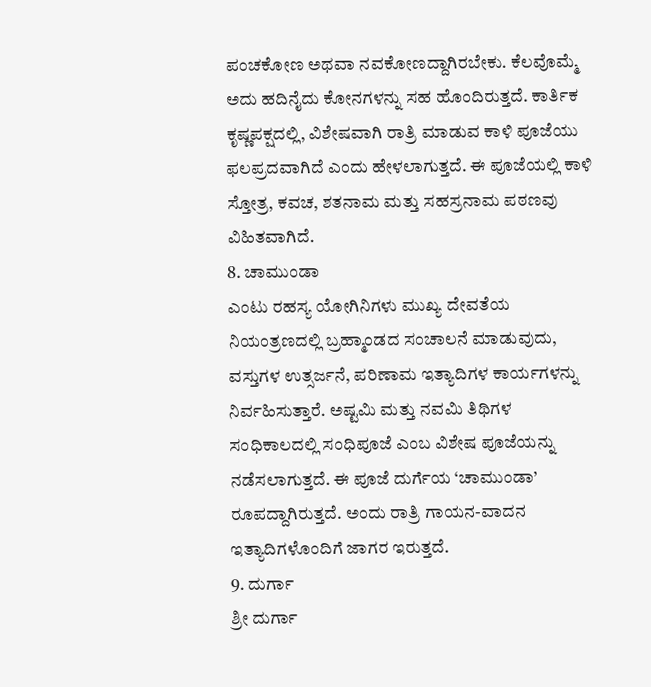ಪಂಚಕೋಣ ಅಥವಾ ನವಕೋಣದ್ದಾಗಿರಬೇಕು. ಕೆಲವೊಮ್ಮೆ ಅದು ಹದಿನೈದು ಕೋನಗಳನ್ನು ಸಹ ಹೊಂದಿರುತ್ತದೆ. ಕಾರ್ತಿಕ ಕೃಷ್ಣಪಕ್ಷದಲ್ಲಿ, ವಿಶೇಷವಾಗಿ ರಾತ್ರಿ ಮಾಡುವ ಕಾಳಿ ಪೂಜೆಯು ಫಲಪ್ರದವಾಗಿದೆ ಎಂದು ಹೇಳಲಾಗುತ್ತದೆ. ಈ ಪೂಜೆಯಲ್ಲಿ ಕಾಳಿ ಸ್ತೋತ್ರ, ಕವಚ, ಶತನಾಮ ಮತ್ತು ಸಹಸ್ರನಾಮ ಪಠಣವು ವಿಹಿತವಾಗಿದೆ.
8. ಚಾಮುಂಡಾ
ಎಂಟು ರಹಸ್ಯ ಯೋಗಿನಿಗಳು ಮುಖ್ಯ ದೇವತೆಯ ನಿಯಂತ್ರಣದಲ್ಲಿ ಬ್ರಹ್ಮಾಂಡದ ಸಂಚಾಲನೆ ಮಾಡುವುದು, ವಸ್ತುಗಳ ಉತ್ಸರ್ಜನೆ, ಪರಿಣಾಮ ಇತ್ಯಾದಿಗಳ ಕಾರ್ಯಗಳನ್ನು ನಿರ್ವಹಿಸುತ್ತಾರೆ. ಅಷ್ಟಮಿ ಮತ್ತು ನವಮಿ ತಿಥಿಗಳ ಸಂಧಿಕಾಲದಲ್ಲಿ ಸಂಧಿಪೂಜೆ ಎಂಬ ವಿಶೇಷ ಪೂಜೆಯನ್ನು ನಡೆಸಲಾಗುತ್ತದೆ. ಈ ಪೂಜೆ ದುರ್ಗೆಯ ‘ಚಾಮುಂಡಾ’ ರೂಪದ್ದಾಗಿರುತ್ತದೆ. ಅಂದು ರಾತ್ರಿ ಗಾಯನ-ವಾದನ ಇತ್ಯಾದಿಗಳೊಂದಿಗೆ ಜಾಗರ ಇರುತ್ತದೆ.
9. ದುರ್ಗಾ
ಶ್ರೀ ದುರ್ಗಾ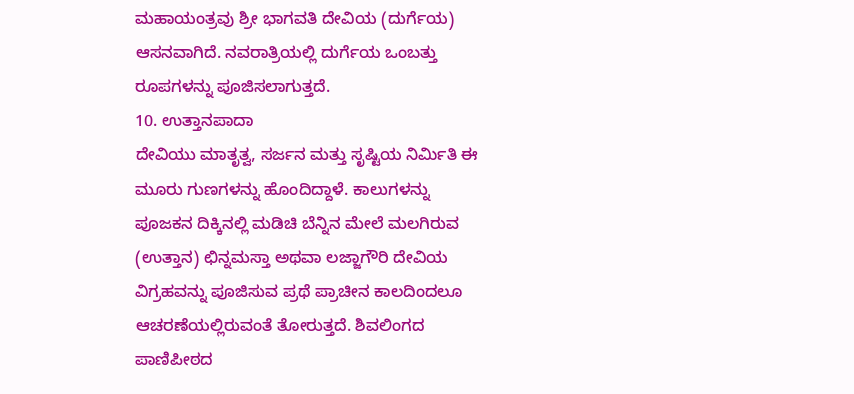ಮಹಾಯಂತ್ರವು ಶ್ರೀ ಭಾಗವತಿ ದೇವಿಯ (ದುರ್ಗೆಯ) ಆಸನವಾಗಿದೆ. ನವರಾತ್ರಿಯಲ್ಲಿ ದುರ್ಗೆಯ ಒಂಬತ್ತು ರೂಪಗಳನ್ನು ಪೂಜಿಸಲಾಗುತ್ತದೆ.
10. ಉತ್ತಾನಪಾದಾ
ದೇವಿಯು ಮಾತೃತ್ವ, ಸರ್ಜನ ಮತ್ತು ಸೃಷ್ಟಿಯ ನಿರ್ಮಿತಿ ಈ ಮೂರು ಗುಣಗಳನ್ನು ಹೊಂದಿದ್ದಾಳೆ. ಕಾಲುಗಳನ್ನು ಪೂಜಕನ ದಿಕ್ಕಿನಲ್ಲಿ ಮಡಿಚಿ ಬೆನ್ನಿನ ಮೇಲೆ ಮಲಗಿರುವ (ಉತ್ತಾನ) ಛಿನ್ನಮಸ್ತಾ ಅಥವಾ ಲಜ್ಜಾಗೌರಿ ದೇವಿಯ ವಿಗ್ರಹವನ್ನು ಪೂಜಿಸುವ ಪ್ರಥೆ ಪ್ರಾಚೀನ ಕಾಲದಿಂದಲೂ ಆಚರಣೆಯಲ್ಲಿರುವಂತೆ ತೋರುತ್ತದೆ. ಶಿವಲಿಂಗದ ಪಾಣಿಪೀಠದ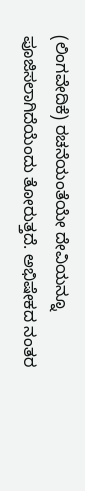(ಲಿಂಗವೇದಿಕೆ) ರಚನೆಯಂತೆಯೇ ದೇವಿಯನ್ನೂ ಪೂಜಿಸಲಾಗಿದೆಯೆಂದು ತೋರುತ್ತದೆ. ಅಭಿಷೇಕದ ನಂತರ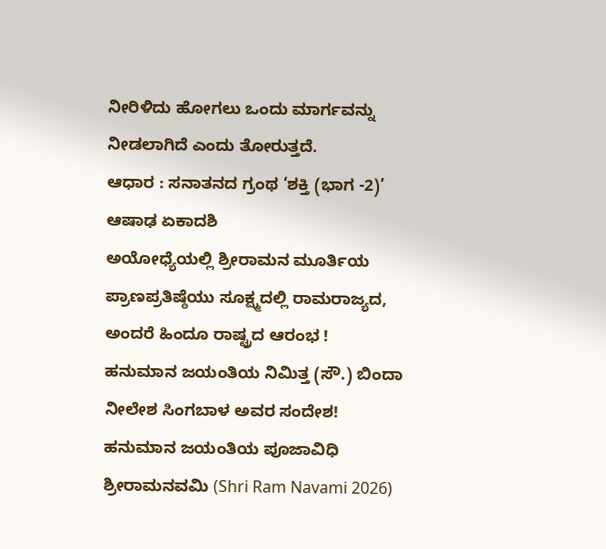ನೀರಿಳಿದು ಹೋಗಲು ಒಂದು ಮಾರ್ಗವನ್ನು ನೀಡಲಾಗಿದೆ ಎಂದು ತೋರುತ್ತದೆ.
ಆಧಾರ : ಸನಾತನದ ಗ್ರಂಥ ‘ಶಕ್ತಿ (ಭಾಗ -2)’
ಆಷಾಢ ಏಕಾದಶಿ
ಅಯೋಧ್ಯೆಯಲ್ಲಿ ಶ್ರೀರಾಮನ ಮೂರ್ತಿಯ ಪ್ರಾಣಪ್ರತಿಷ್ಠೆಯು ಸೂಕ್ಷ್ಮದಲ್ಲಿ ರಾಮರಾಜ್ಯದ, ಅಂದರೆ ಹಿಂದೂ ರಾಷ್ಟ್ರದ ಆರಂಭ !
ಹನುಮಾನ ಜಯಂತಿಯ ನಿಮಿತ್ತ (ಸೌ.) ಬಿಂದಾ ನೀಲೇಶ ಸಿಂಗಬಾಳ ಅವರ ಸಂದೇಶ!
ಹನುಮಾನ ಜಯಂತಿಯ ಪೂಜಾವಿಧಿ
ಶ್ರೀರಾಮನವಮಿ (Shri Ram Navami 2026)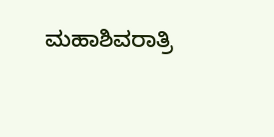ಮಹಾಶಿವರಾತ್ರಿ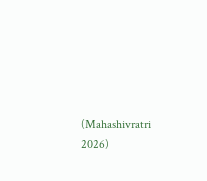(Mahashivratri 2026)